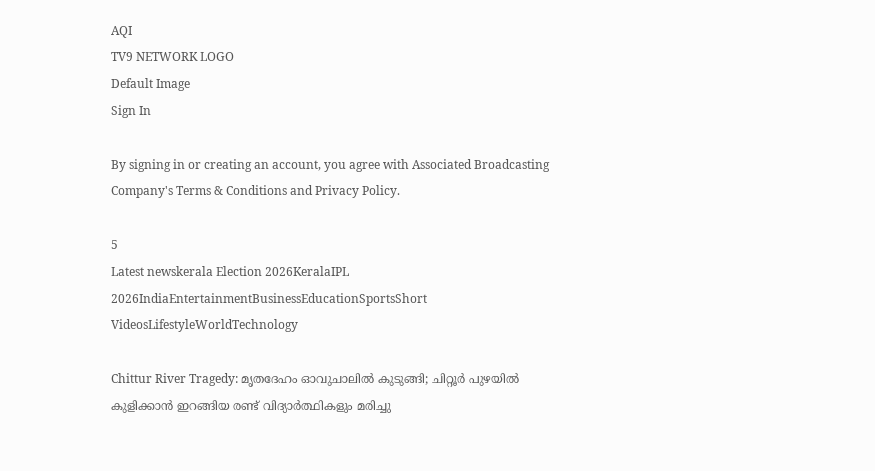AQI
TV9 NETWORK LOGO
Default Image
Sign In

By signing in or creating an account, you agree with Associated Broadcasting Company's Terms & Conditions and Privacy Policy.

5
Latest newskerala Election 2026KeralaIPL 2026IndiaEntertainmentBusinessEducationSportsShort VideosLifestyleWorldTechnology

Chittur River Tragedy: മൃതദേഹം ഓവുചാലിൽ കുടുങ്ങി; ചിറ്റൂർ പുഴയിൽ കുളിക്കാൻ ഇറങ്ങിയ രണ്ട് വിദ്യാർത്ഥികളും മരിച്ചു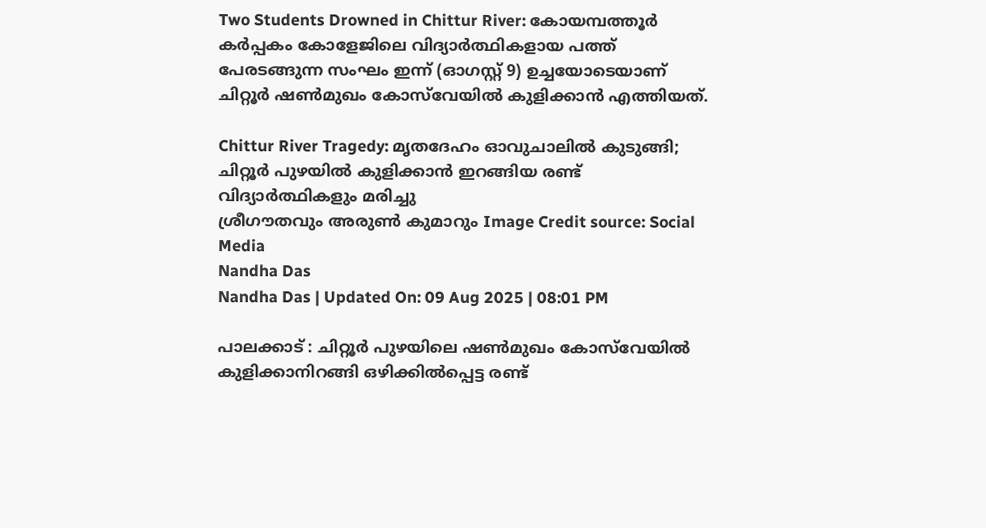Two Students Drowned in Chittur River: കോയമ്പത്തൂർ കർപ്പകം കോളേജിലെ വിദ്യാർത്ഥികളായ പത്ത് പേരടങ്ങുന്ന സംഘം ഇന്ന് (ഓഗസ്റ്റ് 9) ഉച്ചയോടെയാണ് ചിറ്റൂർ ഷൺമുഖം കോസ്‌വേയിൽ കുളിക്കാൻ എത്തിയത്.

Chittur River Tragedy: മൃതദേഹം ഓവുചാലിൽ കുടുങ്ങി; ചിറ്റൂർ പുഴയിൽ കുളിക്കാൻ ഇറങ്ങിയ രണ്ട് വിദ്യാർത്ഥികളും മരിച്ചു
ശ്രീഗൗതവും അരുൺ കുമാറും Image Credit source: Social Media
Nandha Das
Nandha Das | Updated On: 09 Aug 2025 | 08:01 PM

പാലക്കാട് : ചിറ്റൂർ പുഴയിലെ ഷൺമുഖം കോസ്‌വേയിൽ കുളിക്കാനിറങ്ങി ഒഴിക്കിൽപ്പെട്ട രണ്ട്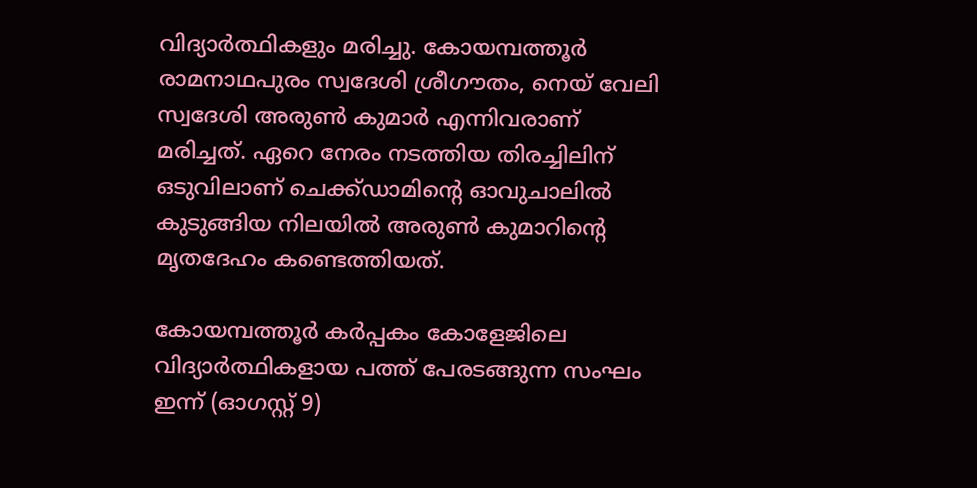വിദ്യാർത്ഥികളും മരിച്ചു. കോയമ്പത്തൂർ രാമനാഥപുരം സ്വദേശി ശ്രീഗൗതം, നെയ് വേലി സ്വദേശി അരുൺ കുമാർ എന്നിവരാണ് മരിച്ചത്. ഏറെ നേരം നടത്തിയ തിരച്ചിലിന് ഒടുവിലാണ് ചെക്ക്ഡാമിന്റെ ഓവുചാലിൽ കുടുങ്ങിയ നിലയിൽ അരുൺ കുമാറിന്റെ മൃതദേഹം കണ്ടെത്തിയത്.

കോയമ്പത്തൂർ കർപ്പകം കോളേജിലെ വിദ്യാർത്ഥികളായ പത്ത് പേരടങ്ങുന്ന സംഘം ഇന്ന് (ഓഗസ്റ്റ് 9)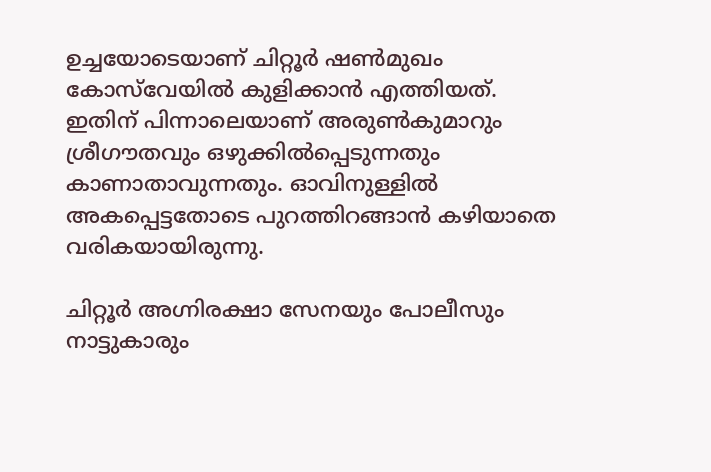ഉച്ചയോടെയാണ് ചിറ്റൂർ ഷൺമുഖം കോസ്‌വേയിൽ കുളിക്കാൻ എത്തിയത്. ഇതിന് പിന്നാലെയാണ് അരുൺകുമാറും ശ്രീഗൗതവും ഒഴുക്കിൽപ്പെടുന്നതും കാണാതാവുന്നതും. ഓവിനുള്ളിൽ അകപ്പെട്ടതോടെ പുറത്തിറങ്ങാൻ കഴിയാതെ വരികയായിരുന്നു.

ചിറ്റൂർ അഗ്നിരക്ഷാ സേനയും പോലീസും നാട്ടുകാരും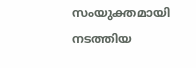സംയുക്തമായി നടത്തിയ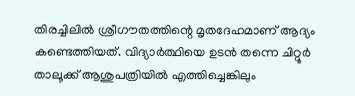തിരച്ചിലിൽ ശ്രീഗൗതത്തിന്റെ മൃതദേഹമാണ് ആദ്യം കണ്ടെത്തിയത്. വിദ്യാർത്ഥിയെ ഉടൻ തന്നെ ചിറ്റൂർ താലൂക്ക് ആശുപത്രിയിൽ എത്തിച്ചെങ്കിലും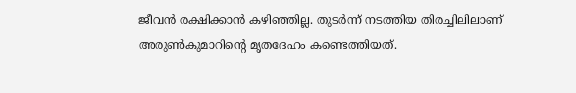ജീവൻ രക്ഷിക്കാൻ കഴിഞ്ഞില്ല. തുടർന്ന് നടത്തിയ തിരച്ചിലിലാണ് അരുൺകുമാറിന്റെ മൃതദേഹം കണ്ടെത്തിയത്.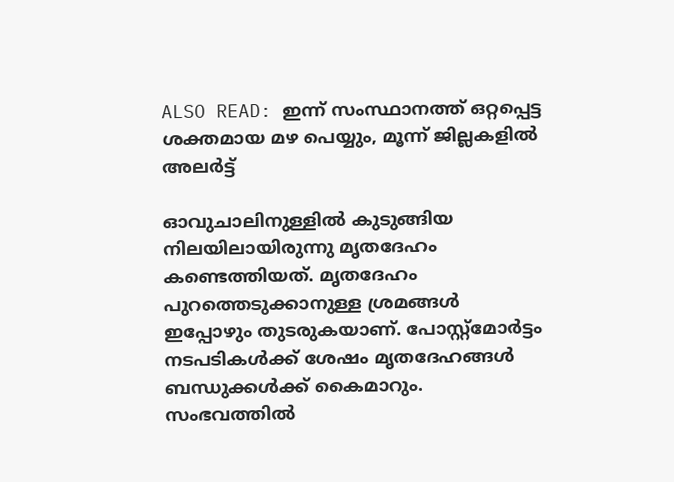ALSO READ: ഇന്ന് സംസ്ഥാനത്ത് ഒറ്റപ്പെട്ട ശക്തമായ മഴ പെയ്യും, മൂന്ന് ജില്ലകളിൽ അലർട്ട്

ഓവുചാലിനുള്ളിൽ കുടുങ്ങിയ നിലയിലായിരുന്നു മൃതദേഹം കണ്ടെത്തിയത്. മൃതദേഹം പുറത്തെടുക്കാനുള്ള ശ്രമങ്ങൾ ഇപ്പോഴും തുടരുകയാണ്. പോസ്റ്റ്മോർട്ടം നടപടികൾക്ക് ശേഷം മൃതദേഹങ്ങൾ ബന്ധുക്കൾക്ക് കൈമാറും. സംഭവത്തിൽ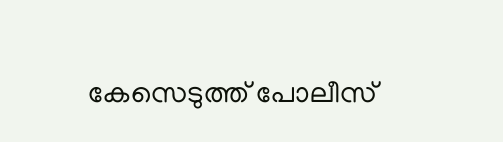കേസെടുത്ത് പോലീസ്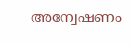അന്വേഷണം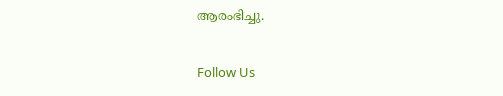ആരംഭിച്ചു.

Follow Us